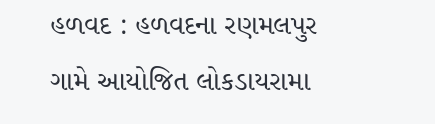હળવદ : હળવદના રણમલપુર ગામે આયોજિત લોકડાયરામા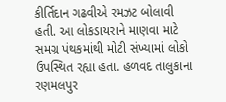કીર્તિદાન ગઢવીએ રમઝટ બોલાવી હતી. આ લોકડાયરાને માણવા માટે સમગ્ર પંથકમાંથી મોટી સંખ્યામાં લોકો ઉપસ્થિત રહ્યા હતા. હળવદ તાલુકાના રણમલપુર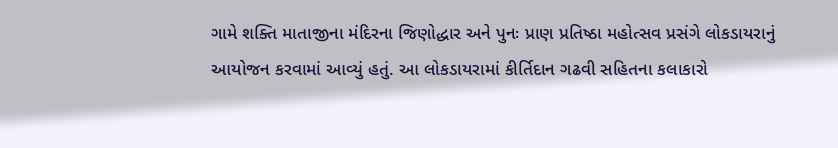ગામે શક્તિ માતાજીના મંદિરના જિણોદ્ધાર અને પુનઃ પ્રાણ પ્રતિષ્ઠા મહોત્સવ પ્રસંગે લોકડાયરાનું આયોજન કરવામાં આવ્યું હતું. આ લોકડાયરામાં કીર્તિદાન ગઢવી સહિતના કલાકારો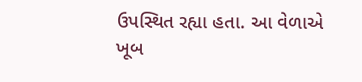ઉપસ્થિત રહ્યા હતા. આ વેળાએ ખૂબ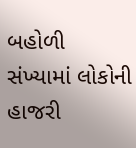બહોળી સંખ્યામાં લોકોની હાજરી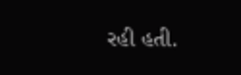રહી હતી.